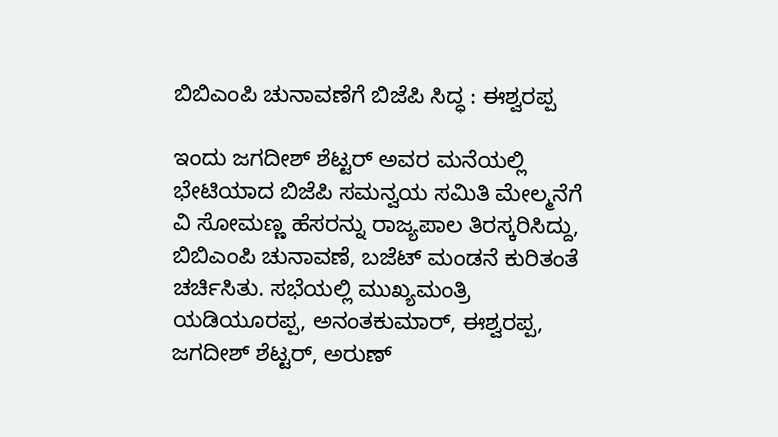ಬಿಬಿಎಂಪಿ ಚುನಾವಣೆಗೆ ಬಿಜೆಪಿ ಸಿದ್ಧ : ಈಶ್ವರಪ್ಪ

ಇಂದು ಜಗದೀಶ್ ಶೆಟ್ಟರ್ ಅವರ ಮನೆಯಲ್ಲಿ ಭೇಟಿಯಾದ ಬಿಜೆಪಿ ಸಮನ್ವಯ ಸಮಿತಿ ಮೇಲ್ಮನೆಗೆ ವಿ ಸೋಮಣ್ಣ ಹೆಸರನ್ನು ರಾಜ್ಯಪಾಲ ತಿರಸ್ಕರಿಸಿದ್ದು, ಬಿಬಿಎಂಪಿ ಚುನಾವಣೆ, ಬಜೆಟ್ ಮಂಡನೆ ಕುರಿತಂತೆ ಚರ್ಚಿಸಿತು. ಸಭೆಯಲ್ಲಿ ಮುಖ್ಯಮಂತ್ರಿ ಯಡಿಯೂರಪ್ಪ, ಅನಂತಕುಮಾರ್, ಈಶ್ವರಪ್ಪ, ಜಗದೀಶ್ ಶೆಟ್ಟರ್, ಅರುಣ್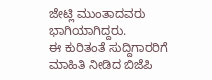ಜೇಟ್ಲಿ ಮುಂತಾದವರು ಭಾಗಿಯಾಗಿದ್ದರು.
ಈ ಕುರಿತಂತೆ ಸುದ್ದಿಗಾರರಿಗೆ ಮಾಹಿತಿ ನೀಡಿದ ಬಿಜೆಪಿ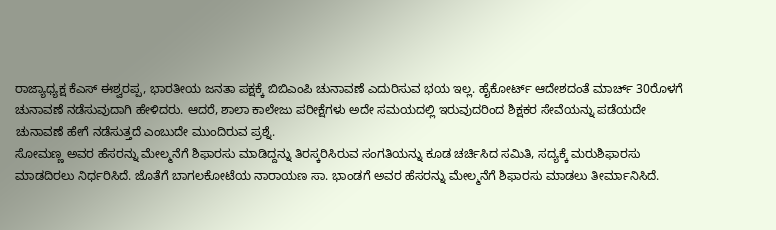ರಾಜ್ಯಾಧ್ಯಕ್ಷ ಕೆಎಸ್ ಈಶ್ವರಪ್ಪ, ಭಾರತೀಯ ಜನತಾ ಪಕ್ಷಕ್ಕೆ ಬಿಬಿಎಂಪಿ ಚುನಾವಣೆ ಎದುರಿಸುವ ಭಯ ಇಲ್ಲ. ಹೈಕೋರ್ಟ್ ಆದೇಶದಂತೆ ಮಾರ್ಚ್ 30ರೊಳಗೆ ಚುನಾವಣೆ ನಡೆಸುವುದಾಗಿ ಹೇಳಿದರು. ಆದರೆ, ಶಾಲಾ ಕಾಲೇಜು ಪರೀಕ್ಷೆಗಳು ಅದೇ ಸಮಯದಲ್ಲಿ ಇರುವುದರಿಂದ ಶಿಕ್ಷಕರ ಸೇವೆಯನ್ನು ಪಡೆಯದೇ ಚುನಾವಣೆ ಹೇಗೆ ನಡೆಸುತ್ತದೆ ಎಂಬುದೇ ಮುಂದಿರುವ ಪ್ರಶ್ನೆ.
ಸೋಮಣ್ಣ ಅವರ ಹೆಸರನ್ನು ಮೇಲ್ಮನೆಗೆ ಶಿಫಾರಸು ಮಾಡಿದ್ದನ್ನು ತಿರಸ್ಕರಿಸಿರುವ ಸಂಗತಿಯನ್ನು ಕೂಡ ಚರ್ಚಿಸಿದ ಸಮಿತಿ, ಸದ್ಯಕ್ಕೆ ಮರುಶಿಫಾರಸು ಮಾಡದಿರಲು ನಿರ್ಧರಿಸಿದೆ. ಜೊತೆಗೆ ಬಾಗಲಕೋಟೆಯ ನಾರಾಯಣ ಸಾ. ಭಾಂಡಗೆ ಅವರ ಹೆಸರನ್ನು ಮೇಲ್ಮನೆಗೆ ಶಿಫಾರಸು ಮಾಡಲು ತೀರ್ಮಾನಿಸಿದೆ.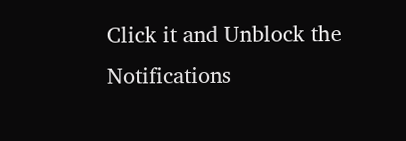Click it and Unblock the Notifications